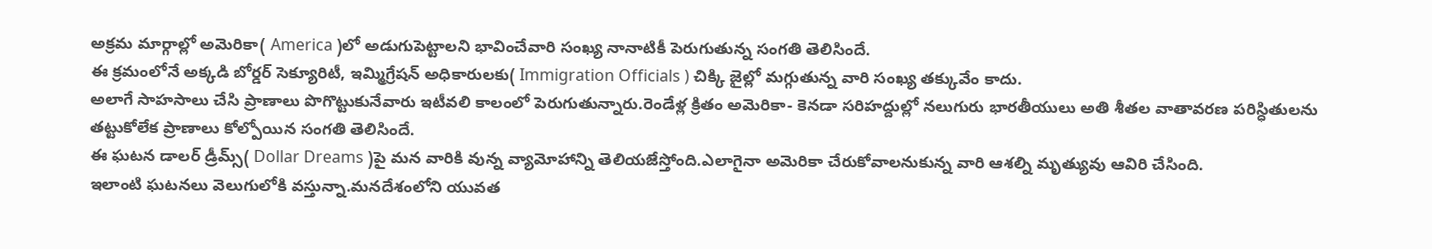అక్రమ మార్గాల్లో అమెరికా( America )లో అడుగుపెట్టాలని భావించేవారి సంఖ్య నానాటికీ పెరుగుతున్న సంగతి తెలిసిందే.
ఈ క్రమంలోనే అక్కడి బోర్డర్ సెక్యూరిటీ, ఇమ్మిగ్రేషన్ అధికారులకు( Immigration Officials ) చిక్కి జైల్లో మగ్గుతున్న వారి సంఖ్య తక్కువేం కాదు.
అలాగే సాహసాలు చేసి ప్రాణాలు పొగొట్టుకునేవారు ఇటీవలి కాలంలో పెరుగుతున్నారు.రెండేళ్ల క్రితం అమెరికా- కెనడా సరిహద్దుల్లో నలుగురు భారతీయులు అతి శీతల వాతావరణ పరిస్ధితులను తట్టుకోలేక ప్రాణాలు కోల్పోయిన సంగతి తెలిసిందే.
ఈ ఘటన డాలర్ డ్రీమ్స్( Dollar Dreams )పై మన వారికి వున్న వ్యామోహాన్ని తెలియజేస్తోంది.ఎలాగైనా అమెరికా చేరుకోవాలనుకున్న వారి ఆశల్ని మృత్యువు ఆవిరి చేసింది.
ఇలాంటి ఘటనలు వెలుగులోకి వస్తున్నా.మనదేశంలోని యువత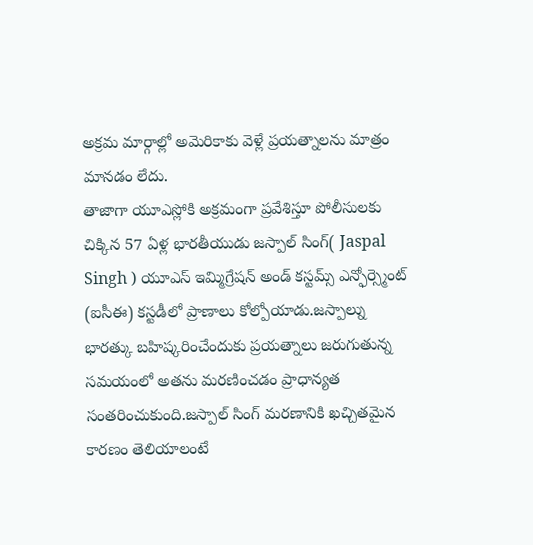అక్రమ మార్గాల్లో అమెరికాకు వెళ్లే ప్రయత్నాలను మాత్రం మానడం లేదు.
తాజాగా యూఎస్లోకి అక్రమంగా ప్రవేశిస్తూ పోలీసులకు చిక్కిన 57 ఏళ్ల భారతీయుడు జస్పాల్ సింగ్( Jaspal Singh ) యూఎస్ ఇమ్మిగ్రేషన్ అండ్ కస్టమ్స్ ఎన్ఫోర్స్మెంట్ (ఐసీఈ) కస్టడీలో ప్రాణాలు కోల్పోయాడు.జస్పాల్ను భారత్కు బహిష్కరించేందుకు ప్రయత్నాలు జరుగుతున్న సమయంలో అతను మరణించడం ప్రాధాన్యత సంతరించుకుంది.జస్పాల్ సింగ్ మరణానికి ఖచ్చితమైన కారణం తెలియాలంటే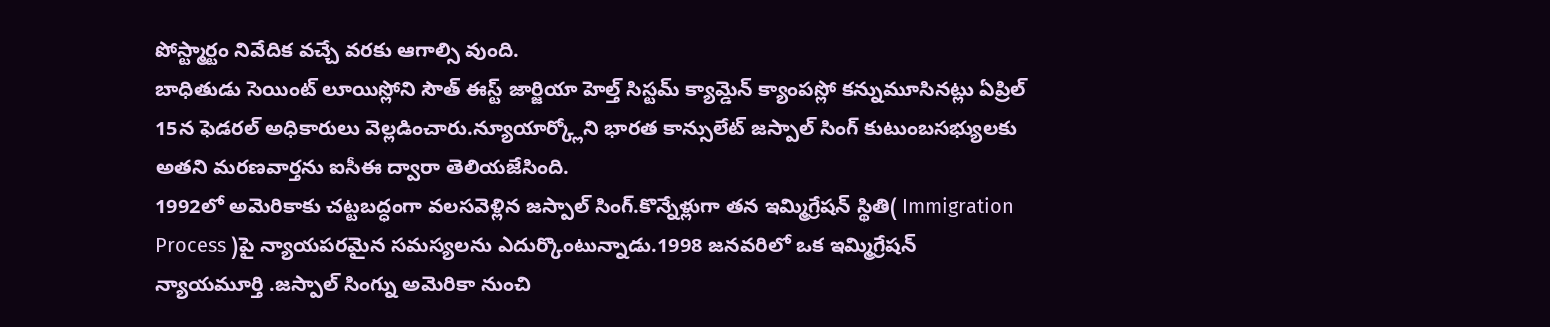పోస్ట్మార్టం నివేదిక వచ్చే వరకు ఆగాల్సి వుంది.
బాధితుడు సెయింట్ లూయిస్లోని సౌత్ ఈస్ట్ జార్జియా హెల్త్ సిస్టమ్ క్యామ్డెన్ క్యాంపస్లో కన్నుమూసినట్లు ఏప్రిల్ 15న ఫెడరల్ అధికారులు వెల్లడించారు.న్యూయార్క్లోని భారత కాన్సులేట్ జస్పాల్ సింగ్ కుటుంబసభ్యులకు అతని మరణవార్తను ఐసీఈ ద్వారా తెలియజేసింది.
1992లో అమెరికాకు చట్టబద్ధంగా వలసవెళ్లిన జస్పాల్ సింగ్.కొన్నేళ్లుగా తన ఇమ్మిగ్రేషన్ స్థితి( Immigration Process )పై న్యాయపరమైన సమస్యలను ఎదుర్కొంటున్నాడు.1998 జనవరిలో ఒక ఇమ్మిగ్రేషన్ న్యాయమూర్తి .జస్పాల్ సింగ్ను అమెరికా నుంచి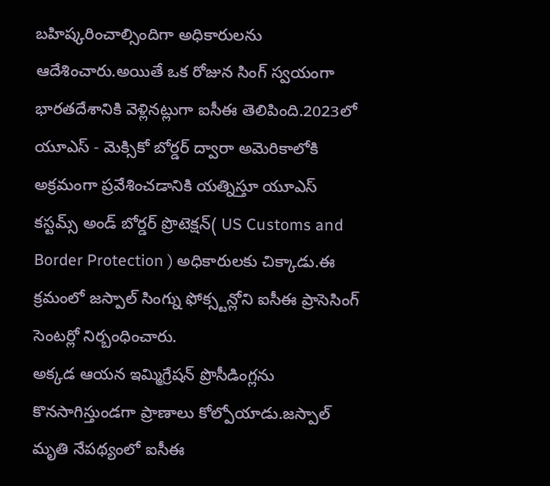బహిష్కరించాల్సిందిగా అధికారులను ఆదేశించారు.అయితే ఒక రోజున సింగ్ స్వయంగా భారతదేశానికి వెళ్లినట్లుగా ఐసీఈ తెలిపింది.2023లో యూఎస్ - మెక్సికో బోర్డర్ ద్వారా అమెరికాలోకి అక్రమంగా ప్రవేశించడానికి యత్నిస్తూ యూఎస్ కస్టమ్స్ అండ్ బోర్డర్ ప్రొటెక్షన్( US Customs and Border Protection ) అధికారులకు చిక్కాడు.ఈ క్రమంలో జస్పాల్ సింగ్ను ఫోక్స్టన్లోని ఐసీఈ ప్రాసెసింగ్ సెంటర్లో నిర్బంధించారు.
అక్కడ ఆయన ఇమ్మిగ్రేషన్ ప్రొసీడింగ్లను కొనసాగిస్తుండగా ప్రాణాలు కోల్పోయాడు.జస్పాల్ మృతి నేపథ్యంలో ఐసీఈ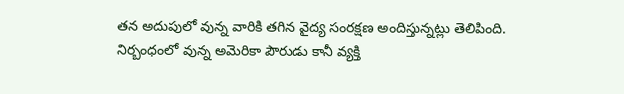తన అదుపులో వున్న వారికి తగిన వైద్య సంరక్షణ అందిస్తున్నట్లు తెలిపింది.
నిర్బంధంలో వున్న అమెరికా పౌరుడు కానీ వ్యక్తి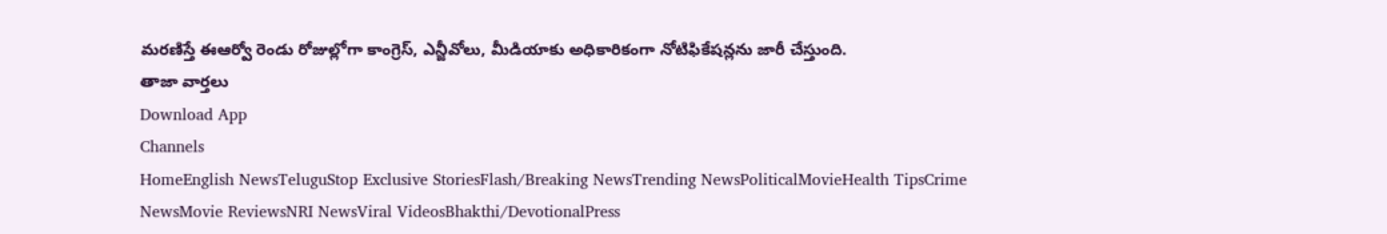మరణిస్తే ఈఆర్వో రెండు రోజుల్లోగా కాంగ్రెస్, ఎన్జీవోలు, మీడియాకు అధికారికంగా నోటిఫికేషన్లను జారీ చేస్తుంది.
తాజా వార్తలు
Download App
Channels
HomeEnglish NewsTeluguStop Exclusive StoriesFlash/Breaking NewsTrending NewsPoliticalMovieHealth TipsCrime NewsMovie ReviewsNRI NewsViral VideosBhakthi/DevotionalPress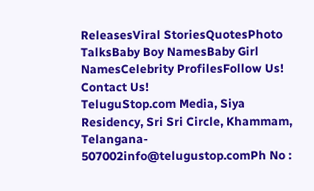ReleasesViral StoriesQuotesPhoto TalksBaby Boy NamesBaby Girl NamesCelebrity ProfilesFollow Us!
Contact Us!
TeluguStop.com Media, Siya Residency, Sri Sri Circle, Khammam, Telangana- 507002info@telugustop.comPh No :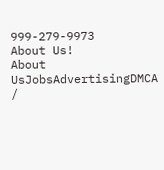999-279-9973
About Us!
About UsJobsAdvertisingDMCA /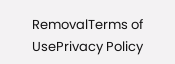RemovalTerms of UsePrivacy Policy